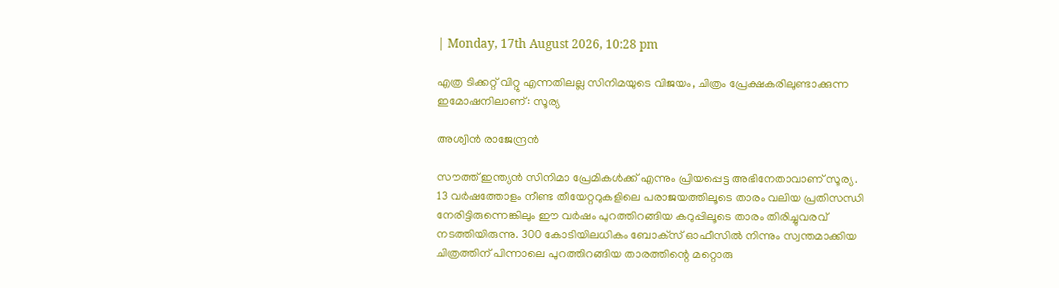| Monday, 17th August 2026, 10:28 pm

എത്ര ടിക്കറ്റ് വിറ്റു എന്നതിലല്ല സിനിമയുടെ വിജയം, ചിത്രം പ്രേക്ഷകരിലുണ്ടാക്കുന്ന ഇമോഷനിലാണ്: സൂര്യ

അശ്വിന്‍ രാജേന്ദ്രന്‍

സൗത്ത് ഇന്ത്യന്‍ സിനിമാ പ്രേമികള്‍ക്ക് എന്നും പ്രിയപ്പെട്ട അഭിനേതാവാണ് സൂര്യ. 13 വര്‍ഷത്തോളം നീണ്ട തീയേറ്ററുകളിലെ പരാജയത്തിലൂടെ താരം വലിയ പ്രതിസന്ധി നേരിട്ടിരുന്നെങ്കിലും ഈ വര്‍ഷം പുറത്തിറങ്ങിയ കറുപ്പിലൂടെ താരം തിരിച്ചുവരവ് നടത്തിയിരുന്നു. 300 കോടിയിലധികം ബോക്‌സ് ഓഫീസില്‍ നിന്നും സ്വന്തമാക്കിയ ചിത്രത്തിന് പിന്നാലെ പുറത്തിറങ്ങിയ താരത്തിന്റെ മറ്റൊരു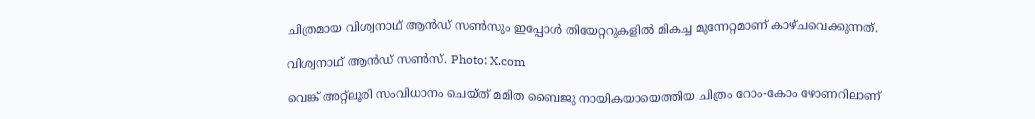ചിത്രമായ വിശ്വനാഥ് ആന്‍ഡ് സണ്‍സും ഇപ്പോള്‍ തിയേറ്ററുകളില്‍ മികച്ച മുന്നേറ്റമാണ് കാഴ്ചവെക്കുന്നത്.

വിശ്വനാഥ് ആന്‍ഡ് സണ്‍സ്‌. Photo: X.com

വെങ്ക് അറ്റ്‌ലൂരി സംവിധാനം ചെയ്ത് മമിത ബൈജു നായികയായെത്തിയ ചിത്രം റോം-കോം ഴോണറിലാണ്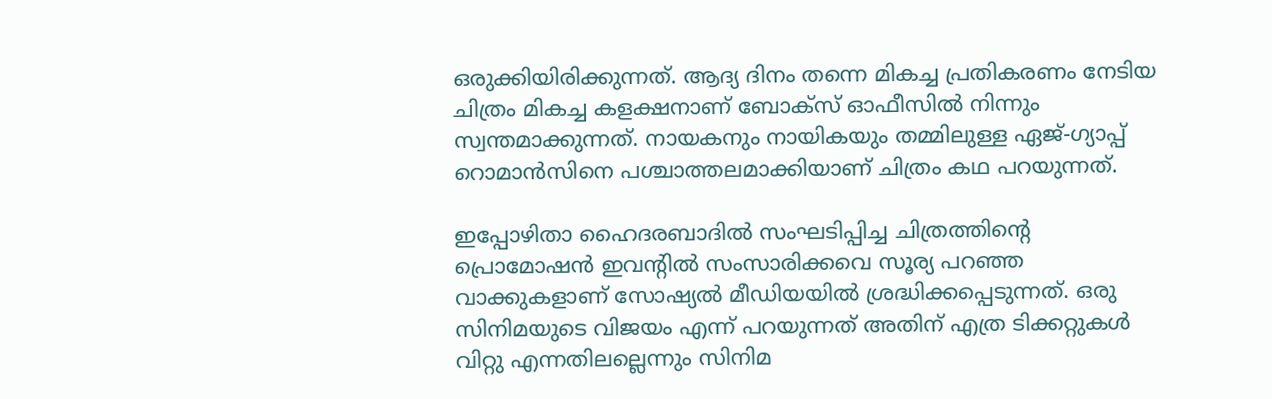ഒരുക്കിയിരിക്കുന്നത്. ആദ്യ ദിനം തന്നെ മികച്ച പ്രതികരണം നേടിയ ചിത്രം മികച്ച കളക്ഷനാണ് ബോക്‌സ് ഓഫീസില്‍ നിന്നും സ്വന്തമാക്കുന്നത്. നായകനും നായികയും തമ്മിലുള്ള ഏജ്-ഗ്യാപ്പ് റൊമാന്‍സിനെ പശ്ചാത്തലമാക്കിയാണ് ചിത്രം കഥ പറയുന്നത്.

ഇപ്പോഴിതാ ഹൈദരബാദില്‍ സംഘടിപ്പിച്ച ചിത്രത്തിന്റെ പ്രൊമോഷന്‍ ഇവന്റില്‍ സംസാരിക്കവെ സൂര്യ പറഞ്ഞ വാക്കുകളാണ് സോഷ്യല്‍ മീഡിയയില്‍ ശ്രദ്ധിക്കപ്പെടുന്നത്. ഒരു സിനിമയുടെ വിജയം എന്ന് പറയുന്നത് അതിന് എത്ര ടിക്കറ്റുകള്‍ വിറ്റു എന്നതിലല്ലെന്നും സിനിമ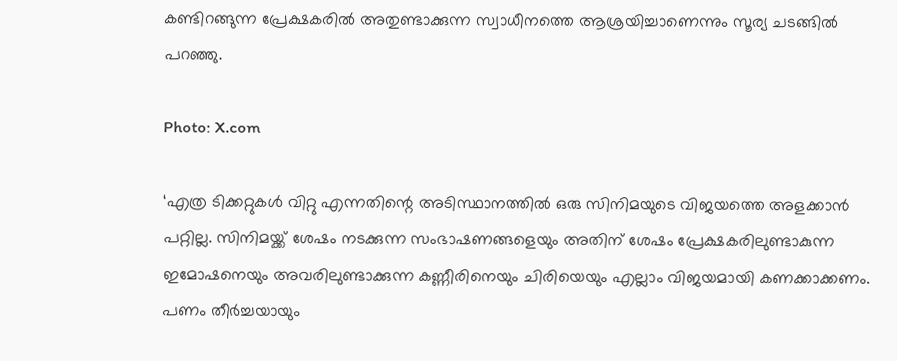കണ്ടിറങ്ങുന്ന പ്രേക്ഷകരില്‍ അതുണ്ടാക്കുന്ന സ്വാധീനത്തെ ആശ്രയിച്ചാണെന്നും സൂര്യ ചടങ്ങില്‍ പറഞ്ഞു.

Photo: X.com

‘എത്ര ടിക്കറ്റുകള്‍ വിറ്റു എന്നതിന്റെ അടിസ്ഥാനത്തില്‍ ഒരു സിനിമയുടെ വിജയത്തെ അളക്കാന്‍ പറ്റില്ല. സിനിമയ്ക്ക് ശേഷം നടക്കുന്ന സംഭാഷണങ്ങളെയും അതിന് ശേഷം പ്രേക്ഷകരിലുണ്ടാകുന്ന ഇമോഷനെയും അവരിലുണ്ടാക്കുന്ന കണ്ണീരിനെയും ചിരിയെയും എല്ലാം വിജയമായി കണക്കാക്കണം. പണം തീര്‍ച്ചയായും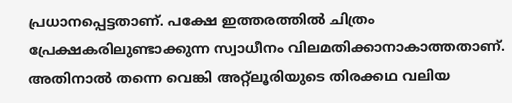പ്രധാനപ്പെട്ടതാണ്. പക്ഷേ ഇത്തരത്തില്‍ ചിത്രം പ്രേക്ഷകരിലുണ്ടാക്കുന്ന സ്വാധീനം വിലമതിക്കാനാകാത്തതാണ്. അതിനാല്‍ തന്നെ വെങ്കി അറ്റ്‌ലൂരിയുടെ തിരക്കഥ വലിയ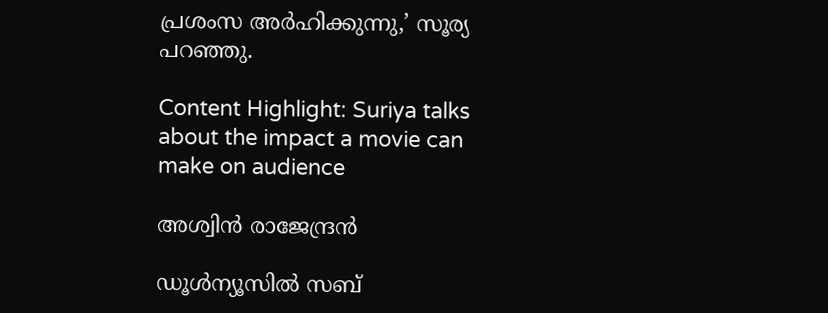പ്രശംസ അര്‍ഹിക്കുന്നു,’ സൂര്യ പറഞ്ഞു.

Content Highlight: Suriya talks about the impact a movie can make on audience

അശ്വിന്‍ രാജേന്ദ്രന്‍

ഡൂള്‍ന്യൂസില്‍ സബ്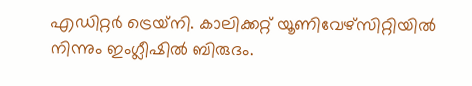എഡിറ്റര്‍ ട്രെയ്‌നി. കാലിക്കറ്റ് യൂണിവേഴ്സിറ്റിയില്‍ നിന്നും ഇംഗ്ലീഷില്‍ ബിരുദം.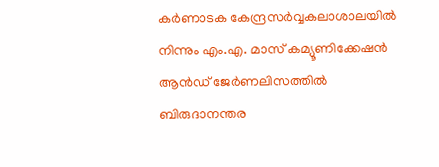കര്‍ണാടക കേന്ദ്രസര്‍വ്വകലാശാലയില്‍ നിന്നും എം.എ. മാസ് കമ്യൂണിക്കേഷന്‍ ആന്‍ഡ് ജേര്‍ണലിസത്തില്‍ ബിരുദാനന്തര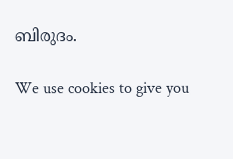ബിരുദം.

We use cookies to give you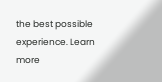the best possible experience. Learn more